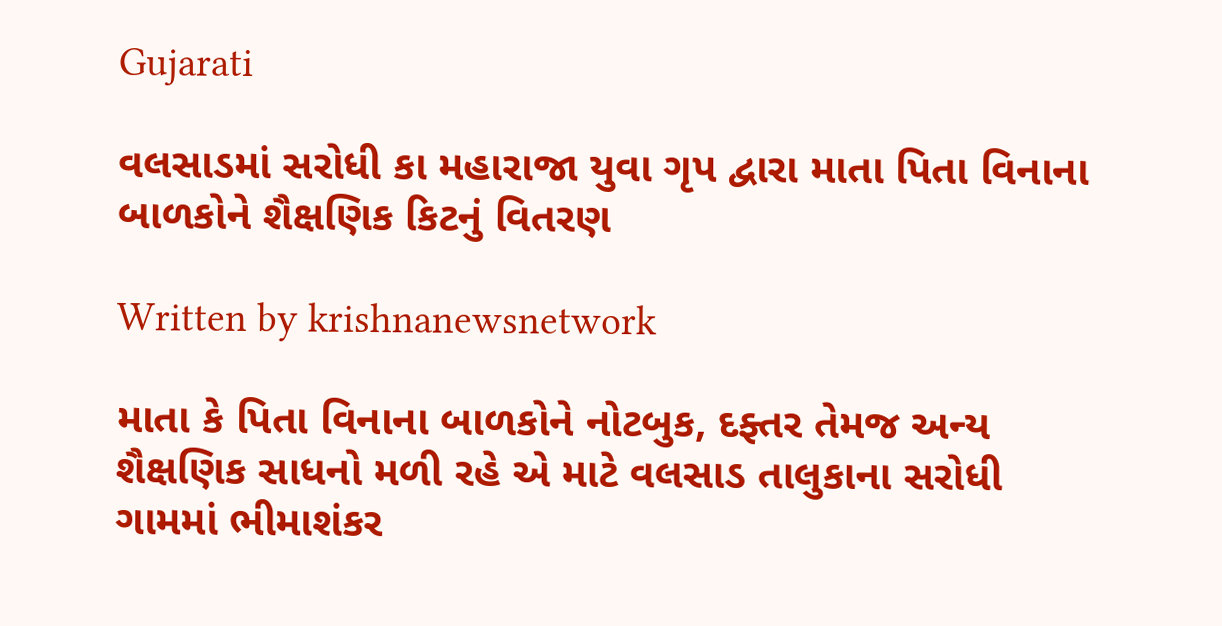Gujarati

વલસાડમાં સરોધી કા મહારાજા યુવા ગૃપ દ્વારા માતા પિતા વિનાના બાળકોને શૈક્ષણિક કિટનું વિતરણ

Written by krishnanewsnetwork

માતા કે પિતા વિનાના બાળકોને નોટબુક, દફ્તર તેમજ અન્ય શૈક્ષણિક સાધનો મળી રહે એ માટે વલસાડ તાલુકાના સરોધી ગામમાં ભીમાશંકર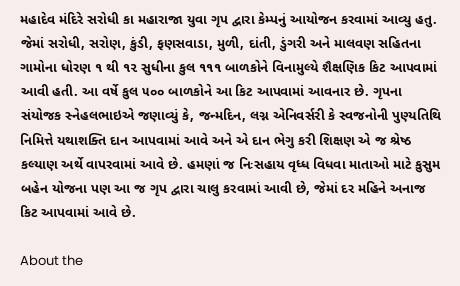મહાદેવ મંદિરે સરોધી કા મહારાજા યુવા ગૃપ દ્વારા કેમ્પનું આયોજન કરવામાં આવ્યુ હતુ. જેમાં સરોધી, સરોણ, કુંડી, ફણસવાડા, મુળી, દાંતી, ડુંગરી અને માલવણ સહિતના ગામોના ધોરણ ૧ થી ૧૨ સુધીના કુલ ૧૧૧ બાળકોને વિનામુલ્યે શૈક્ષણિક કિટ આપવામાં આવી હતી. આ વર્ષે કુલ ૫૦૦ બાળકોને આ કિટ આપવામાં આવનાર છે. ગૃપના સંયોજક સ્નેહલભાઇએ જણાવ્યું કે, જન્મદિન, લગ્ન એનિવર્સરી કે સ્વજનોની પુણ્યતિથિ નિમિત્તે યથાશક્તિ દાન આપવામાં આવે અને એ દાન ભેગુ કરી શિક્ષણ એ જ શ્રેષ્ઠ કલ્યાણ અર્થે વાપરવામાં આવે છે. હમણાં જ નિઃસહાય વૃધ્ધ વિધવા માતાઓ માટે કુસુમ બહેન યોજના પણ આ જ ગૃપ દ્વારા ચાલુ કરવામાં આવી છે, જેમાં દર મહિને અનાજ કિટ આપવામાં આવે છે.

About the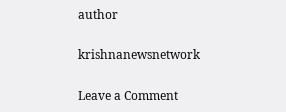author

krishnanewsnetwork

Leave a Comment